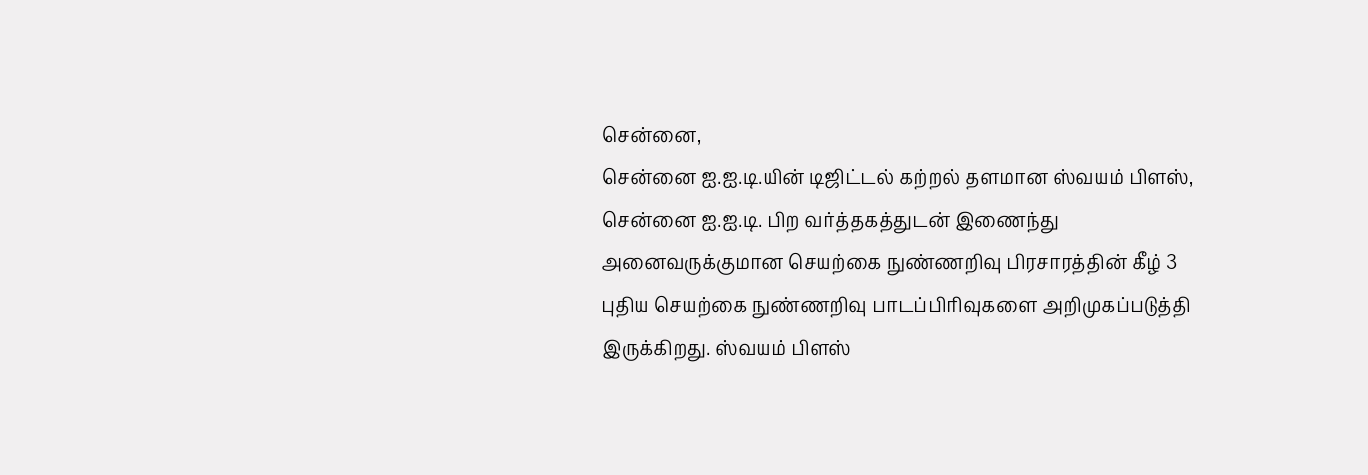சென்னை,
சென்னை ஐ.ஐ.டி.யின் டிஜிட்டல் கற்றல் தளமான ஸ்வயம் பிளஸ், சென்னை ஐ.ஐ.டி. பிற வர்த்தகத்துடன் இணைந்து அனைவருக்குமான செயற்கை நுண்ணறிவு பிரசாரத்தின் கீழ் 3 புதிய செயற்கை நுண்ணறிவு பாடப்பிரிவுகளை அறிமுகப்படுத்தி இருக்கிறது. ஸ்வயம் பிளஸ்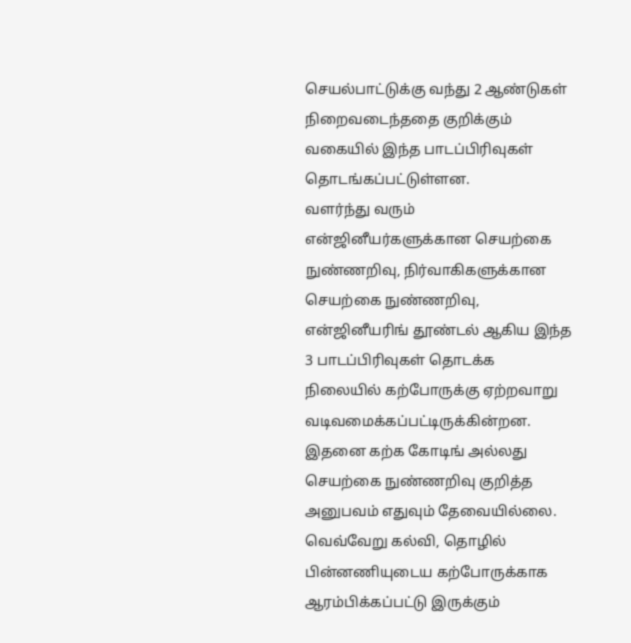செயல்பாட்டுக்கு வந்து 2 ஆண்டுகள் நிறைவடைந்ததை குறிக்கும் வகையில் இந்த பாடப்பிரிவுகள் தொடங்கப்பட்டுள்ளன.
வளர்ந்து வரும் என்ஜினீயர்களுக்கான செயற்கை நுண்ணறிவு, நிர்வாகிகளுக்கான செயற்கை நுண்ணறிவு, என்ஜினீயரிங் தூண்டல் ஆகிய இந்த 3 பாடப்பிரிவுகள் தொடக்க நிலையில் கற்போருக்கு ஏற்றவாறு வடிவமைக்கப்பட்டிருக்கின்றன. இதனை கற்க கோடிங் அல்லது செயற்கை நுண்ணறிவு குறித்த அனுபவம் எதுவும் தேவையில்லை.
வெவ்வேறு கல்வி, தொழில் பின்னணியுடைய கற்போருக்காக ஆரம்பிக்கப்பட்டு இருக்கும்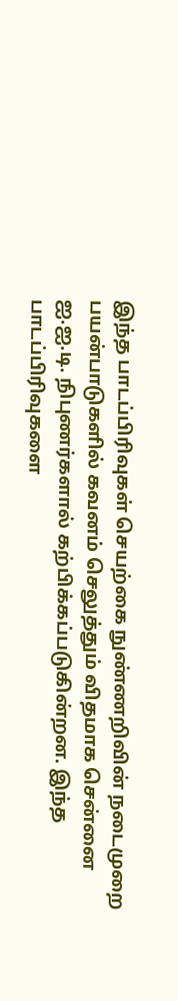இந்த பாடப்பிரிவுகள் செயற்கை நுண்ணறிவின் நடைமுறை பயன்பாடுகளில் கவனம் செலுத்தும் விதமாக சென்னை ஐ.ஐ.டி. நிபுணர்களால் கற்பிக்கப்படுகின்றன. இந்த பாடப்பிரிவுகளை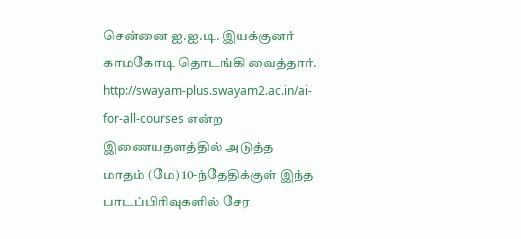சென்னை ஐ.ஐ.டி. இயக்குனர் காமகோடி தொடங்கி வைத்தார்.
http://swayam-plus.swayam2.ac.in/ai-for-all-courses என்ற இணையதளத்தில் அடுத்த மாதம் (மே) 10-ந்தேதிக்குள் இந்த பாடப்பிரிவுகளில் சேர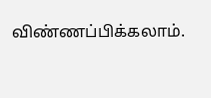விண்ணப்பிக்கலாம்.